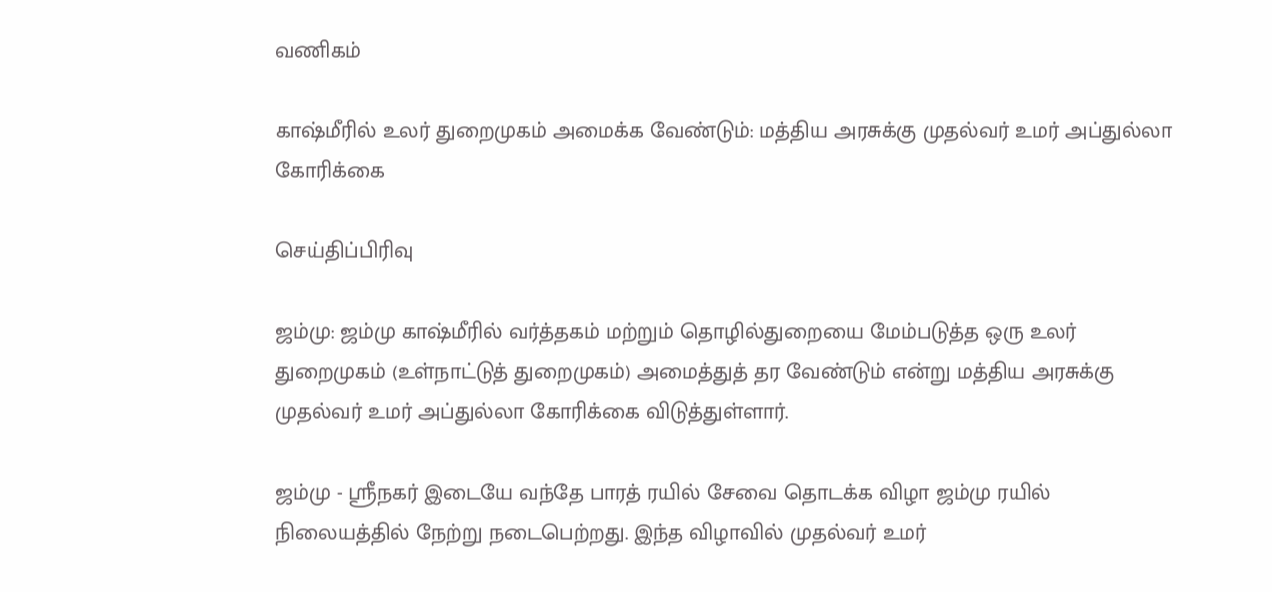வணிகம்

காஷ்மீரில் உலர் துறைமுகம் அமைக்க வேண்டும்: மத்திய அரசுக்கு முதல்வர் உமர் அப்துல்லா கோரிக்கை

செய்திப்பிரிவு

ஜம்மு: ஜம்மு காஷ்மீரில் வர்த்தகம் மற்றும் தொழில்துறையை மேம்படுத்த ஒரு உலர் துறைமுகம் (உள்நாட்டுத் துறைமுகம்) அமைத்துத் தர வேண்டும் என்று மத்திய அரசுக்கு முதல்வர் உமர் அப்துல்லா கோரிக்கை விடுத்துள்ளார்.

ஜம்மு - ஸ்ரீநகர் இடையே வந்தே பாரத் ரயில் சேவை தொடக்க விழா ஜம்மு ரயில் நிலையத்தில் நேற்று நடைபெற்றது. இந்த விழாவில் முதல்வர் உமர்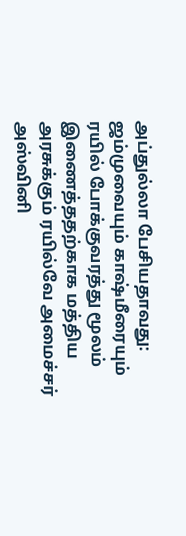அப்துல்லா பேசியதாவது: ஜம்முவையும் காஷ்மீரையும் ரயில் போக்குவரத்து மூலம் இணைத்ததற்காக மத்திய அரசுக்கும் ரயில்வே அமைச்சர் அஸ்வினி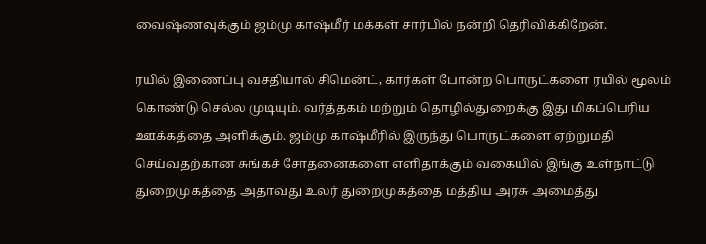வைஷ்ணவுக்கும் ஜம்மு காஷ்மீர் மக்கள் சார்பில் நன்றி தெரிவிக்கிறேன்.

ரயில் இணைப்பு வசதியால் சிமென்ட், கார்கள் போன்ற பொருட்களை ரயில் மூலம் கொண்டு செல்ல முடியும். வர்த்தகம் மற்றும் தொழில்துறைக்கு இது மிகப்பெரிய ஊக்கத்தை அளிக்கும். ஜம்மு காஷ்மீரில் இருந்து பொருட்களை ஏற்றுமதி செய்வதற்கான சுங்கச் சோதனைகளை எளிதாக்கும் வகையில் இங்கு உள்நாட்டு துறைமுகத்தை அதாவது உலர் துறைமுகத்தை மத்திய அரசு அமைத்து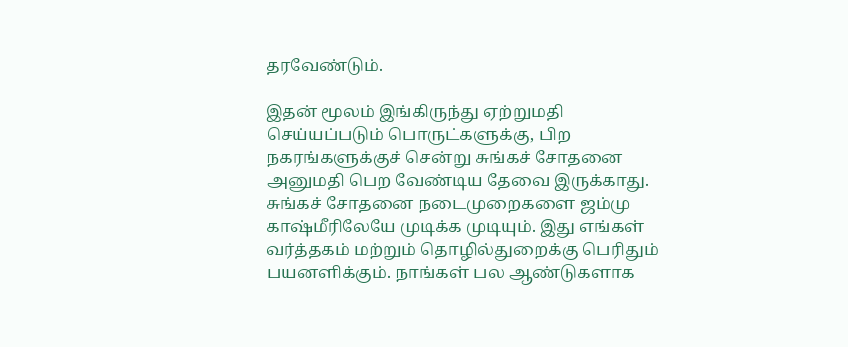தரவேண்டும்.

இதன் மூலம் இங்கிருந்து ஏற்றுமதி செய்யப்படும் பொருட்களுக்கு, பிற நகரங்களுக்குச் சென்று சுங்கச் சோதனை அனுமதி பெற வேண்டிய தேவை இருக்காது. சுங்கச் சோதனை நடைமுறைகளை ஜம்மு காஷ்மீரிலேயே முடிக்க முடியும். இது எங்கள் வர்த்தகம் மற்றும் தொழில்துறைக்கு பெரிதும் பயனளிக்கும். நாங்கள் பல ஆண்டுகளாக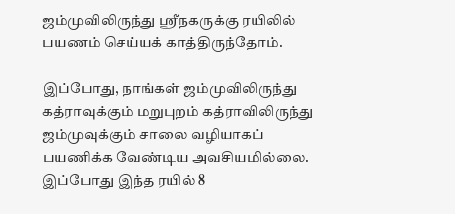ஜம்முவிலிருந்து ஸ்ரீநகருக்கு ரயிலில் பயணம் செய்யக் காத்திருந்தோம்.

இப்போது, நாங்கள் ஜம்முவிலிருந்து கத்ராவுக்கும் மறுபுறம் கத்ராவிலிருந்து ஜம்முவுக்கும் சாலை வழியாகப் பயணிக்க வேண்டிய அவசியமில்லை. இப்போது இந்த ரயில் 8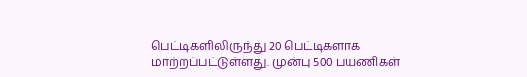பெட்டிகளிலிருந்து 20 பெட்டிகளாக மாற்றப்பட்டுள்ளது. முன்பு 500 பயணிகள்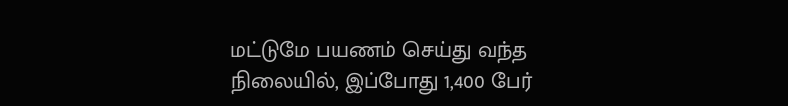மட்டுமே பயணம் செய்து வந்த நிலையில், இப்போது 1,400 பேர்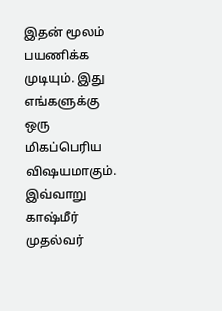இதன் மூலம் பயணிக்க முடியும். இது எங்களுக்கு ஒரு மிகப்பெரிய விஷயமாகும். இவ்வாறு காஷ்மீர் முதல்வர்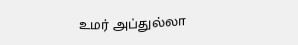உமர் அப்துல்லா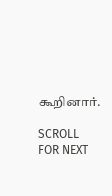கூறினார்.

SCROLL FOR NEXT